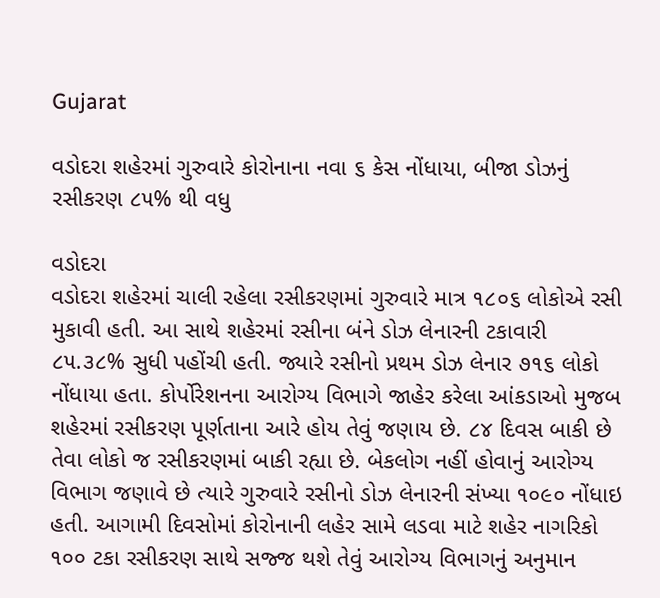Gujarat

વડોદરા શહેરમાં ગુરુવારે કોરોનાના નવા ૬ કેસ નોંધાયા, બીજા ડોઝનું રસીકરણ ૮૫% થી વધુ

વડોદરા
વડોદરા શહેરમાં ચાલી રહેલા રસીકરણમાં ગુરુવારે માત્ર ૧૮૦૬ લોકોએ રસી મુકાવી હતી. આ સાથે શહેરમાં રસીના બંને ડોઝ લેનારની ટકાવારી ૮૫.૩૮% સુધી પહોંચી હતી. જ્યારે રસીનો પ્રથમ ડોઝ લેનાર ૭૧૬ લોકો નોંધાયા હતા. કોર્પોરેશનના આરોગ્ય વિભાગે જાહેર કરેલા આંકડાઓ મુજબ શહેરમાં રસીકરણ પૂર્ણતાના આરે હોય તેવું જણાય છે. ૮૪ દિવસ બાકી છે તેવા લોકો જ રસીકરણમાં બાકી રહ્યા છે. બેકલોગ નહીં હોવાનું આરોગ્ય વિભાગ જણાવે છે ત્યારે ગુરુવારે રસીનો ડોઝ લેનારની સંખ્યા ૧૦૯૦ નોંધાઇ હતી. આગામી દિવસોમાં કોરોનાની લહેર સામે લડવા માટે શહેર નાગરિકો ૧૦૦ ટકા રસીકરણ સાથે સજ્જ થશે તેવું આરોગ્ય વિભાગનું અનુમાન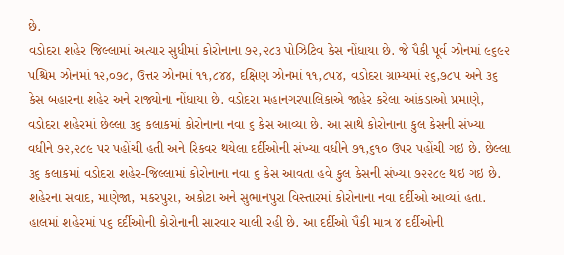છે.
વડોદરા શહેર જિલ્લામાં અત્યાર સુધીમાં કોરોનાના ૭૨,૨૮૩ પોઝિટિવ કેસ નોંધાયા છે. જે પૈકી પૂર્વ ઝોનમાં ૯૬૯૨ પશ્ચિમ ઝોનમાં ૧૨,૦૭૮, ઉત્તર ઝોનમાં ૧૧,૮૪૪, દક્ષિણ ઝોનમાં ૧૧,૮૫૪, વડોદરા ગ્રામ્યમાં ૨૬,૭૮૫ અને ૩૬ કેસ બહારના શહેર અને રાજ્યોના નોંધાયા છે. વડોદરા મહાનગરપાલિકાએ જાહેર કરેલા આંકડાઓ પ્રમાણે, વડોદરા શહેરમાં છેલ્લા ૩૬ કલાકમાં કોરોનાના નવા ૬ કેસ આવ્યા છે. આ સાથે કોરોનાના કુલ કેસની સંખ્યા વધીને ૭૨,૨૮૯ પર પહોંચી હતી અને રિકવર થયેલા દર્દીઓની સંખ્યા વધીને ૭૧,૬૧૦ ઉપર પહોંચી ગઇ છે. છેલ્લા ૩૬ કલાકમાં વડોદરા શહેર-જિલ્લામાં કોરોનાના નવા ૬ કેસ આવતા હવે કુલ કેસની સંખ્યા ૭૨૨૮૯ થઇ ગઇ છે. શહેરના સવાદ, માણેજા, મકરપુરા, અકોટા અને સુભાનપુરા વિસ્તારમાં કોરોનાના નવા દર્દીઓ આવ્યાં હતા. હાલમાં શહેરમાં ૫૬ દર્દીઓની કોરોનાની સારવાર ચાલી રહી છે. આ દર્દીઓ પૈકી માત્ર ૪ દર્દીઓની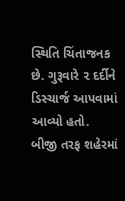સ્થિતિ ચિંતાજનક છે. ગુરૂવારે ૨ દર્દીને ડિસ્ચાર્જ આપવામાં આવ્યો હતો. બીજી તરફ શહેરમાં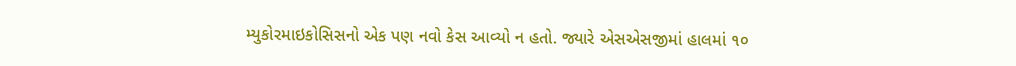મ્યુકોરમાઇકોસિસનો એક પણ નવો કેસ આવ્યો ન હતો. જ્યારે એસએસજીમાં હાલમાં ૧૦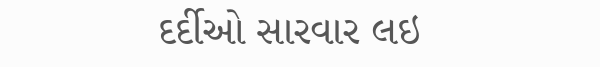દર્દીઓ સારવાર લઇ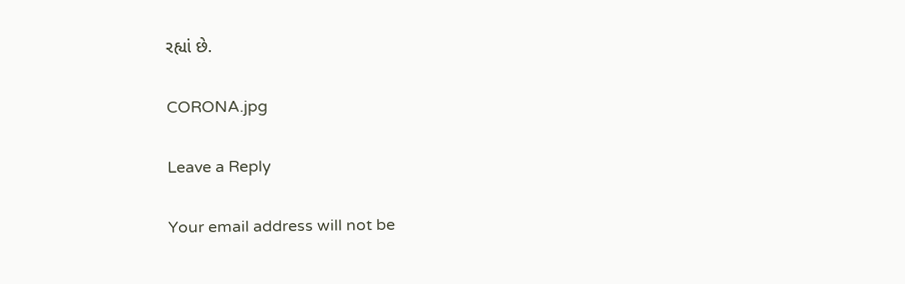રહ્યાં છે.

CORONA.jpg

Leave a Reply

Your email address will not be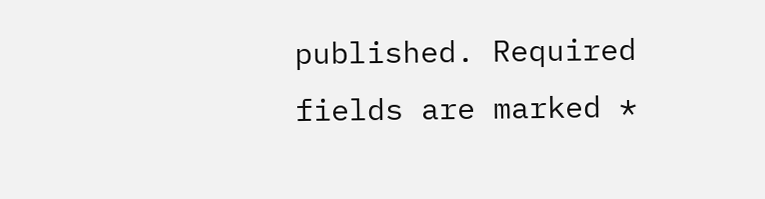published. Required fields are marked *